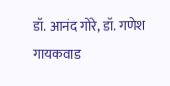डॉ. आनंद गोरे, डॉ. गणेश गायकवाड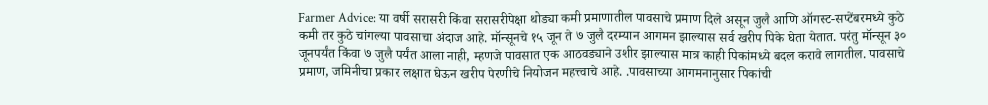Farmer Advice: या वर्षी सरासरी किंवा सरासरीपेक्षा थोड्या कमी प्रमाणातील पावसाचे प्रमाण दिले असून जुलै आणि ऑगस्ट-सप्टेंबरमध्ये कुठे कमी तर कुठे चांगल्या पावसाचा अंदाज आहे. मॉन्सूनचे १५ जून ते ७ जुलै दरम्यान आगमन झाल्यास सर्व खरीप पिके घेता येतात. परंतु मॉन्सून ३० जूनपर्यंत किंवा ७ जुलै पर्यंत आला नाही, म्हणजे पावसात एक आठवड्याने उशीर झाल्यास मात्र काही पिकांमध्ये बदल करावे लागतील. पावसाचे प्रमाण, जमिनीचा प्रकार लक्षात घेऊन खरीप पेरणीचे नियोजन महत्त्वाचे आहे. .पावसाच्या आगमनानुसार पिकांची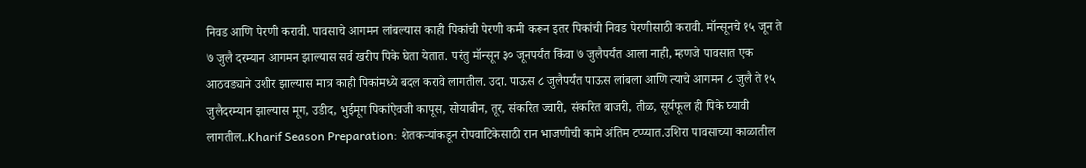निवड आणि पेरणी करावी. पावसाचे आगमन लांबल्यास काही पिकांची पेरणी कमी करून इतर पिकांची निवड पेरणीसाठी करावी. मॉन्सूनचे १५ जून ते ७ जुलै दरम्यान आगमन झाल्यास सर्व खरीप पिके घेता येतात. परंतु मॉन्सून ३० जूनपर्यंत किंवा ७ जुलैपर्यंत आला नाही, म्हणजे पावसात एक आठवड्याने उशीर झाल्यास मात्र काही पिकांमध्ये बदल करावे लागतील. उदा. पाऊस ८ जुलैपर्यंत पाऊस लांबला आणि त्याचे आगमन ८ जुलै ते १५ जुलैदरम्यान झाल्यास मूग, उडीद, भुईमूग पिकांऐवजी कापूस, सोयाबीन, तूर, संकरित ज्वारी, संकरित बाजरी, तीळ, सूर्यफूल ही पिके घ्यावी लागतील..Kharif Season Preparation: शेतकऱ्यांकडून रोपवाटिकेसाठी रान भाजणीची कामे अंतिम टप्प्यात.उशिरा पावसाच्या काळातील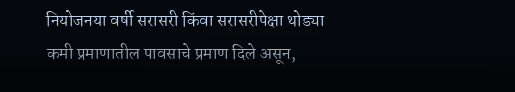नियोजनया वर्षी सरासरी किंवा सरासरीपेक्षा थोड्या कमी प्रमाणातील पावसाचे प्रमाण दिले असून,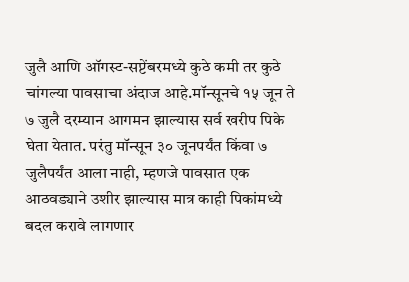जुलै आणि ऑगस्ट-सप्टेंबरमध्ये कुठे कमी तर कुठे चांगल्या पावसाचा अंदाज आहे.मॉन्सूनचे १५ जून ते ७ जुलै दरम्यान आगमन झाल्यास सर्व खरीप पिके घेता येतात. परंतु मॉन्सून ३० जूनपर्यंत किंवा ७ जुलैपर्यंत आला नाही, म्हणजे पावसात एक आठवड्याने उशीर झाल्यास मात्र काही पिकांमध्ये बदल करावे लागणार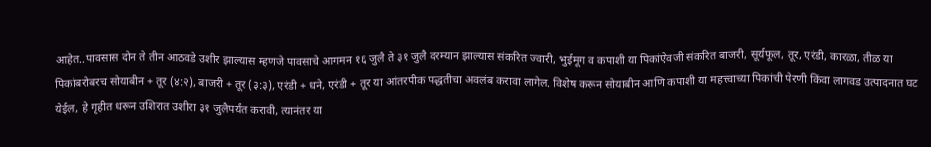आहेत..पावसास दोन ते तीन आठवडे उशीर झाल्यास म्हणजे पावसाचे आगमन १६ जुलै ते ३१ जुलै दरम्यान झाल्यास संकरित ज्वारी, भुईमूग व कपाशी या पिकांऐवजी संकरित बाजरी, सूर्यफूल, तूर, एरंडी, कारळा, तीळ या पिकांबरोबरच सोयाबीन + तूर (४:२), बाजरी + तूर (३:३), एरंडी + धने, एरंडी + तूर या आंतरपीक पद्धतीचा अवलंब करावा लागेल. विशेष करून सोयाबीन आणि कपाशी या महत्त्वाच्या पिकांची पेरणी किंवा लागवड उत्पादनात घट येईल, हे गृहीत धरून उशिरात उशीरा ३१ जुलैपर्यंत करावी, त्यानंतर या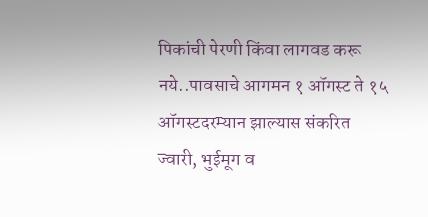पिकांची पेरणी किंवा लागवड करू नये..पावसाचे आगमन १ ऑगस्ट ते १५ ऑगस्टदरम्यान झाल्यास संकरित ज्वारी, भुईमूग व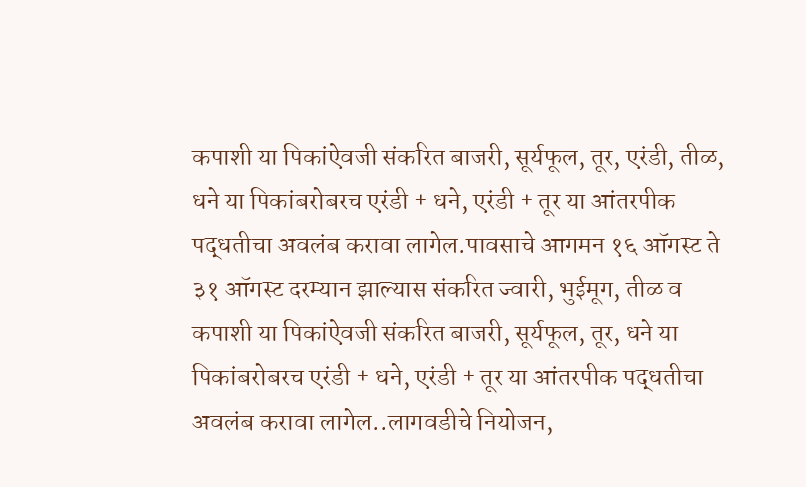कपाशी या पिकांऐवजी संकरित बाजरी, सूर्यफूल, तूर, एरंडी, तीळ, धने या पिकांबरोबरच एरंडी + धने, एरंडी + तूर या आंतरपीक पद्धतीचा अवलंब करावा लागेल.पावसाचे आगमन १६ ऑगस्ट ते ३१ ऑगस्ट दरम्यान झाल्यास संकरित ज्वारी, भुईमूग, तीळ व कपाशी या पिकांऐवजी संकरित बाजरी, सूर्यफूल, तूर, धने या पिकांबरोबरच एरंडी + धने, एरंडी + तूर या आंतरपीक पद्धतीचा अवलंब करावा लागेल..लागवडीचे नियोजन,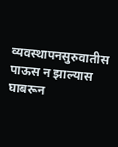व्यवस्थापनसुरुवातीस पाऊस न झाल्यास घाबरून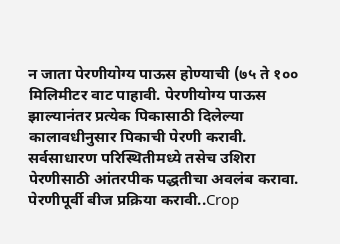न जाता पेरणीयोग्य पाऊस होण्याची (७५ ते १०० मिलिमीटर वाट पाहावी. पेरणीयोग्य पाऊस झाल्यानंतर प्रत्येक पिकासाठी दिलेल्या कालावधीनुसार पिकाची पेरणी करावी. सर्वसाधारण परिस्थितीमध्ये तसेच उशिरा पेरणीसाठी आंतरपीक पद्धतीचा अवलंब करावा. पेरणीपूर्वी बीज प्रक्रिया करावी..Crop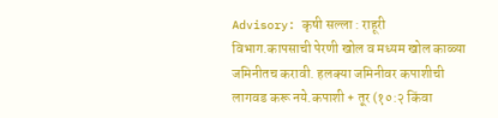Advisory: कृषी सल्ला : राहूरी विभाग.कापसाची पेरणी खोल व मध्यम खोल काळ्या जमिनीतच करावी. हलक्या जमिनीवर कपाशीची लागवड करू नये.कपाशी + तूर (१०:२ किंवा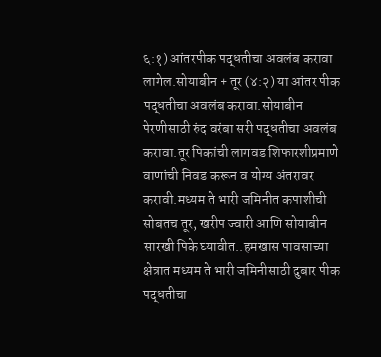६:१) आंतरपीक पद्धतीचा अवलंब करावा लागेल.सोयाबीन + तूर (४:२) या आंतर पीक पद्धतीचा अवलंब करावा.सोयाबीन पेरणीसाठी रुंद वरंबा सरी पद्धतीचा अवलंब करावा.तूर पिकांची लागवड शिफारशीप्रमाणे वाणांची निवड करून व योग्य अंतरावर करावी.मध्यम ते भारी जमिनीत कपाशीची सोबतच तूर, खरीप ज्वारी आणि सोयाबीन सारखी पिके घ्यावीत..हमखास पावसाच्या क्षेत्रात मध्यम ते भारी जमिनीसाठी दुबार पीक पद्धतीचा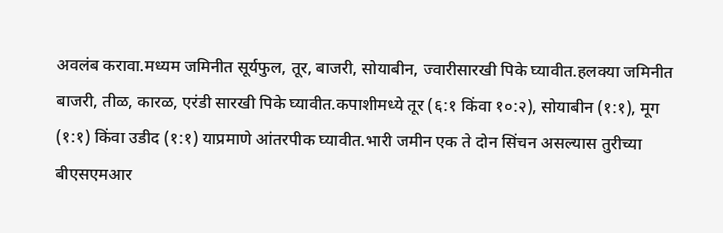अवलंब करावा.मध्यम जमिनीत सूर्यफुल, तूर, बाजरी, सोयाबीन, ज्वारीसारखी पिके घ्यावीत.हलक्या जमिनीत बाजरी, तीळ, कारळ, एरंडी सारखी पिके घ्यावीत.कपाशीमध्ये तूर (६:१ किंवा १०:२), सोयाबीन (१:१), मूग (१:१) किंवा उडीद (१:१) याप्रमाणे आंतरपीक घ्यावीत.भारी जमीन एक ते दोन सिंचन असल्यास तुरीच्या बीएसएमआर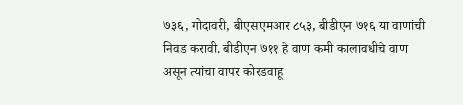७३६, गोदावरी, बीएसएमआर ८५३, बीडीएन ७१६ या वाणांची निवड करावी. बीडीएन ७११ हे वाण कमी कालावधीचे वाण असून त्यांचा वापर कोरडवाहू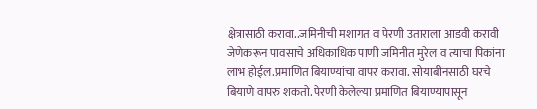क्षेत्रासाठी करावा..जमिनीची मशागत व पेरणी उताराला आडवी करावी जेणेकरून पावसाचे अधिकाधिक पाणी जमिनीत मुरेल व त्याचा पिकांना लाभ होईल.प्रमाणित बियाण्यांचा वापर करावा. सोयाबीनसाठी घरचे बियाणे वापरु शकतो. पेरणी केलेल्या प्रमाणित बियाण्यापासून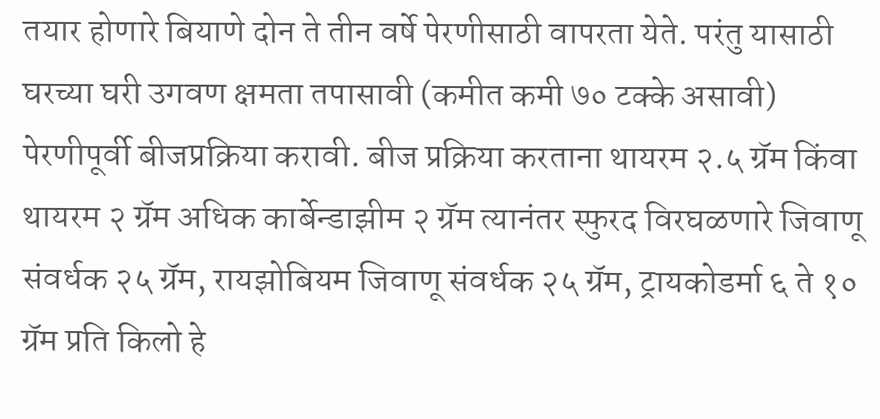तयार होणारे बियाणे दोन ते तीन वर्षे पेरणीसाठी वापरता येते. परंतु यासाठी घरच्या घरी उगवण क्षमता तपासावी (कमीत कमी ७० टक्के असावी) पेरणीपूर्वी बीजप्रक्रिया करावी. बीज प्रक्रिया करताना थायरम २.५ ग्रॅम किंवा थायरम २ ग्रॅम अधिक कार्बेन्डाझीम २ ग्रॅम त्यानंतर स्फुरद विरघळणारे जिवाणू संवर्धक २५ ग्रॅम, रायझोबियम जिवाणू संवर्धक २५ ग्रॅम, ट्रायकोडर्मा ६ ते १० ग्रॅम प्रति किलो हे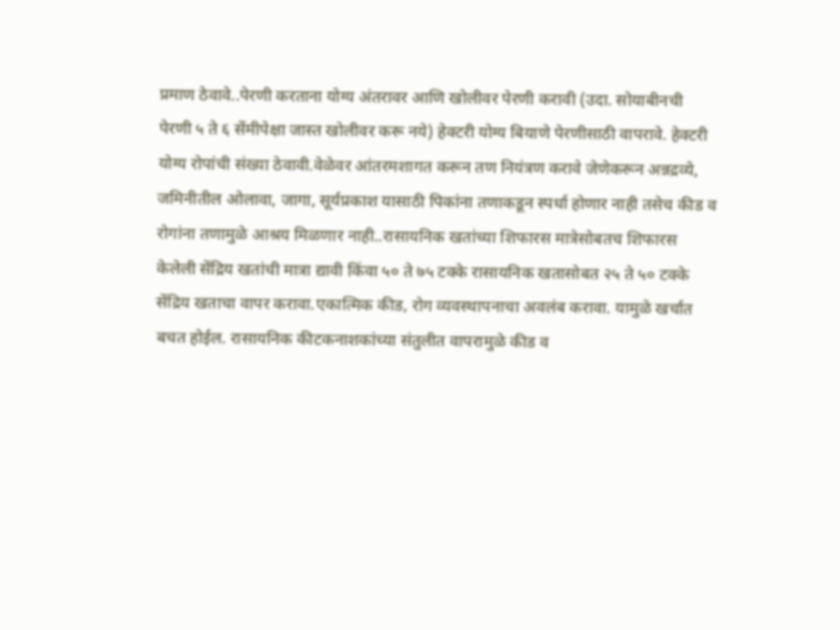प्रमाण ठेवावे..पेरणी करताना योग्य अंतरावर आणि खोलीवर पेरणी करावी (उदा. सोयाबीनची पेरणी ५ ते ६ सेंमीपेक्षा जास्त खोलीवर करू नये) हेक्टरी योग्य बियाणे पेरणीसाठी वापरावे. हेक्टरी योग्य रोपांची संख्या ठेवावी.वेळेवर आंतरमशागत करून तण नियंत्रण करावे जेणेकरून अन्नद्रव्ये, जमिनीतील ओलावा, जागा, सूर्यप्रकाश यासाठी पिकांना तणाकडून स्पर्धा होणार नाही तसेच कीड व रोगांना तणामुळे आश्रय मिळणार नाही..रासायनिक खतांच्या शिफारस मात्रेसोबतच शिफारस केलेली सेंद्रिय खतांची मात्रा द्यावी किंवा ५० ते ७५ टक्के रासायनिक खतासोबत २५ ते ५० टक्के सेंद्रिय खताचा वापर करावा.एकात्मिक कीड, रोग व्यवस्थापनाचा अवलंब करावा. यामुळे खर्चात बचत होईल. रासायनिक कीटकनाशकांच्या संतुलीत वापरामुळे कीड व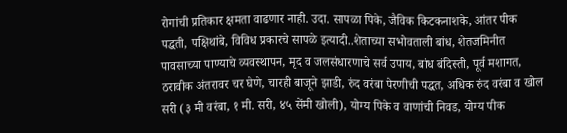रोगांची प्रतिकार क्षमता वाढणार नाही. उदा. सापळा पिके, जैविक किटकनाशके, आंतर पीक पद्धती, पक्षिथांबे, विविध प्रकारचे सापळे इत्यादी..शेताच्या सभोवताली बांध, शेतजमिनीत पावसाच्या पाण्याचे व्यवस्थापन, मृद व जलसंधारणाचे सर्व उपाय, बांध बंदिस्ती, पूर्व मशागत, ठरावीक अंतरावर चर घेणे, चारही बाजूने झाडी, रुंद वरंबा पेरणीची पद्धत, अधिक रुंद वरंबा व खोल सरी (३ मी वरंबा, १ मी. सरी, ४५ सेंमी खोली), योग्य पिके व वाणांची निवड, योग्य पीक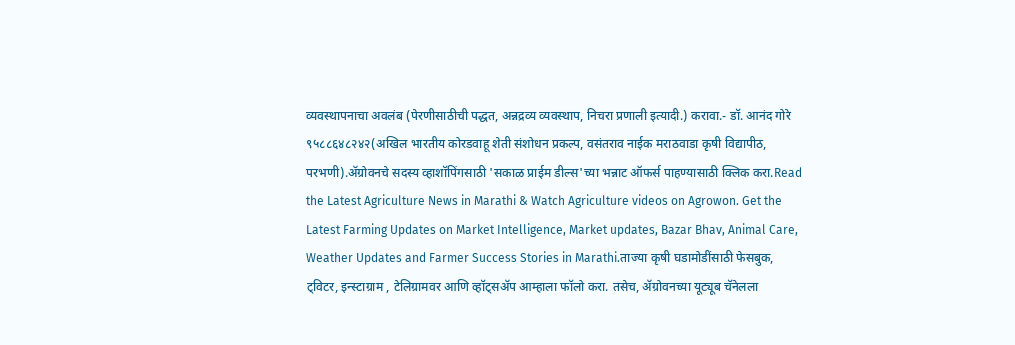व्यवस्थापनाचा अवलंब (पेरणीसाठीची पद्धत, अन्नद्रव्य व्यवस्थाप, निचरा प्रणाली इत्यादी.) करावा.- डॉ. आनंद गोरे ९५८८६४८२४२(अखिल भारतीय कोरडवाहू शेती संशोधन प्रकल्प, वसंतराव नाईक मराठवाडा कृषी विद्यापीठ, परभणी).ॲग्रोवनचे सदस्य व्हाशॉपिंगसाठी 'सकाळ प्राईम डील्स'च्या भन्नाट ऑफर्स पाहण्यासाठी क्लिक करा.Read the Latest Agriculture News in Marathi & Watch Agriculture videos on Agrowon. Get the Latest Farming Updates on Market Intelligence, Market updates, Bazar Bhav, Animal Care, Weather Updates and Farmer Success Stories in Marathi.ताज्या कृषी घडामोडींसाठी फेसबुक, ट्विटर, इन्स्टाग्राम , टेलिग्रामवर आणि व्हॉट्सॲप आम्हाला फॉलो करा. तसेच, ॲग्रोवनच्या यूट्यूब चॅनेलला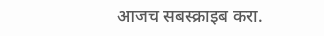आजच सबस्क्राइब करा.